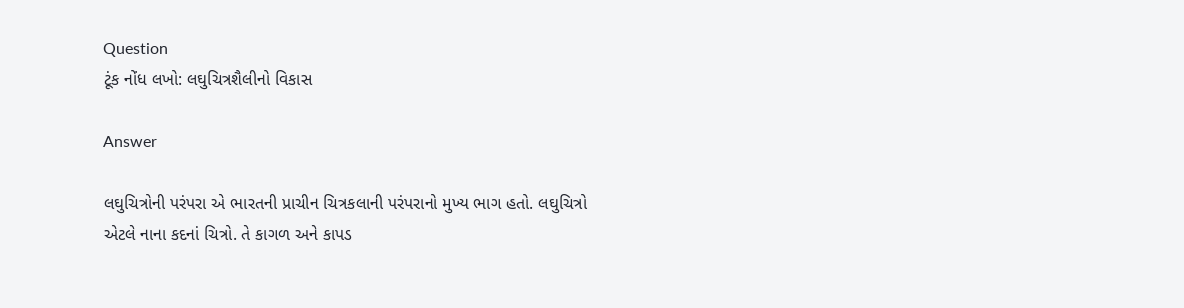Question
ટૂંક નોંધ લખો: લઘુચિત્રશૈલીનો વિકાસ

Answer

લઘુચિત્રોની પરંપરા એ ભારતની પ્રાચીન ચિત્રકલાની પરંપરાનો મુખ્ય ભાગ હતો. લઘુચિત્રો એટલે નાના કદનાં ચિત્રો. તે કાગળ અને કાપડ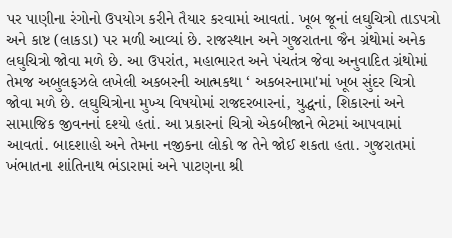પર પાણીના રંગોનો ઉપયોગ કરીને તૈયાર કરવામાં આવતાં. ખૂબ જૂનાં લઘુચિત્રો તાડપત્રો અને કાષ્ટ (લાકડા) પર મળી આવ્યાં છે. રાજસ્થાન અને ગુજરાતના જૈન ગ્રંથોમાં અનેક લઘુચિત્રો જોવા મળે છે. આ ઉપરાંત, મહાભારત અને પંચતંત્ર જેવા અનુવાદિત ગ્રંથોમાં તેમજ અબુલફઝલે લખેલી અકબરની આત્મકથા ‘ અકબરનામા'માં ખૂબ સુંદર ચિત્રો જોવા મળે છે. લઘુચિત્રોના મુખ્ય વિષયોમાં રાજદરબારનાં, યુદ્ધનાં, શિકારનાં અને સામાજિક જીવનનાં દશ્યો હતાં. આ પ્રકારનાં ચિત્રો એકબીજાને ભેટમાં આપવામાં આવતાં. બાદશાહો અને તેમના નજીકના લોકો જ તેને જોઈ શકતા હતા. ગુજરાતમાં ખંભાતના શાંતિનાથ ભંડારામાં અને પાટણના શ્રી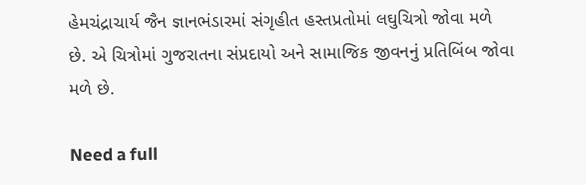હેમચંદ્રાચાર્ય જૈન જ્ઞાનભંડારમાં સંગૃહીત હસ્તપ્રતોમાં લઘુચિત્રો જોવા મળે છે. એ ચિત્રોમાં ગુજરાતના સંપ્રદાયો અને સામાજિક જીવનનું પ્રતિબિંબ જોવા મળે છે.

Need a full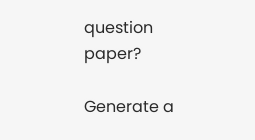question paper?

Generate a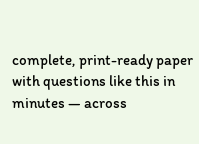complete, print-ready paper with questions like this in minutes — across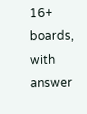16+ boards, with answer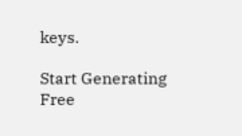keys.

Start Generating Free